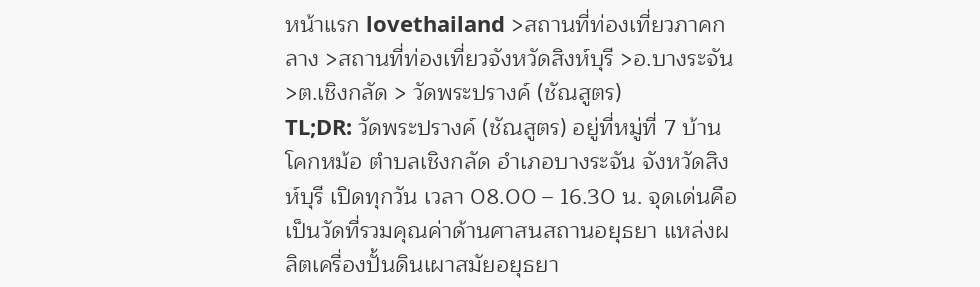หน้าแรก lovethailand >สถานที่ท่องเที่ยวภาคกลาง >สถานที่ท่องเที่ยวจังหวัดสิงห์บุรี >อ.บางระจัน >ต.เชิงกลัด > วัดพระปรางค์ (ชัณสูตร)
TL;DR: วัดพระปรางค์ (ชัณสูตร) อยู่ที่หมู่ที่ 7 บ้านโคกหม้อ ตำบลเชิงกลัด อำเภอบางระจัน จังหวัดสิงห์บุรี เปิดทุกวัน เวลา 08.00 – 16.30 น. จุดเด่นคือ เป็นวัดที่รวมคุณค่าด้านศาสนสถานอยุธยา แหล่งผลิตเครื่องปั้นดินเผาสมัยอยุธยา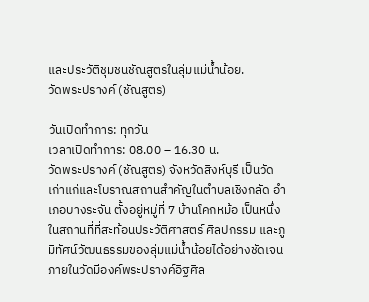และประวัติชุมชนชัณสูตรในลุ่มแม่น้ำน้อย.
วัดพระปรางค์ (ชัณสูตร)

วันเปิดทำการ: ทุกวัน
เวลาเปิดทำการ: 08.00 – 16.30 น.
วัดพระปรางค์ (ชัณสูตร) จังหวัดสิงห์บุรี เป็นวัดเก่าแก่และโบราณสถานสำคัญในตำบลเชิงกลัด อำเภอบางระจัน ตั้งอยู่หมู่ที่ 7 บ้านโคกหม้อ เป็นหนึ่งในสถานที่ที่สะท้อนประวัติศาสตร์ ศิลปกรรม และภูมิทัศน์วัฒนธรรมของลุ่มแม่น้ำน้อยได้อย่างชัดเจน ภายในวัดมีองค์พระปรางค์อิฐศิล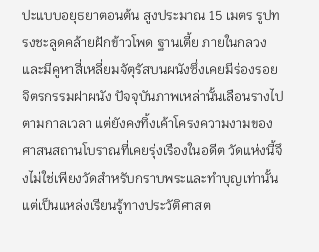ปะแบบอยุธยาตอนต้น สูงประมาณ 15 เมตร รูปทรงชะลูดคล้ายฝักข้าวโพด ฐานเตี้ย ภายในกลวง และมีคูหาสี่เหลี่ยมจัตุรัสบนผนังซึ่งเคยมีร่องรอยจิตรกรรมฝาผนัง ปัจจุบันภาพเหล่านั้นเลือนรางไปตามกาลเวลา แต่ยังคงทิ้งเค้าโครงความงามของศาสนสถานโบราณที่เคยรุ่งเรืองในอดีต วัดแห่งนี้จึงไม่ใช่เพียงวัดสำหรับกราบพระและทำบุญเท่านั้น แต่เป็นแหล่งเรียนรู้ทางประวัติศาสต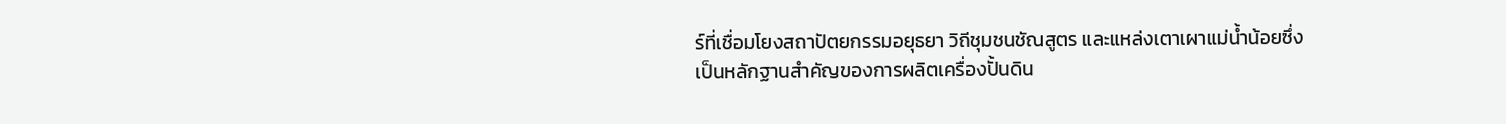ร์ที่เชื่อมโยงสถาปัตยกรรมอยุธยา วิถีชุมชนชัณสูตร และแหล่งเตาเผาแม่น้ำน้อยซึ่งเป็นหลักฐานสำคัญของการผลิตเครื่องปั้นดิน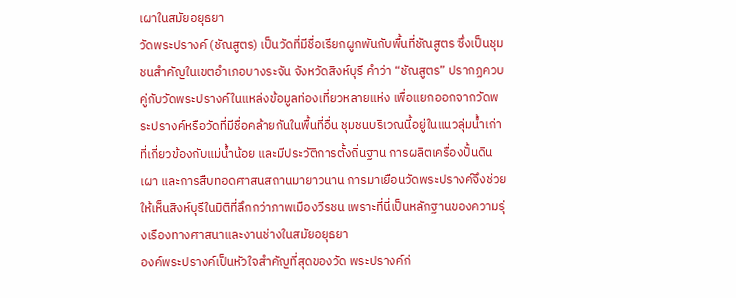เผาในสมัยอยุธยา
วัดพระปรางค์ (ชัณสูตร) เป็นวัดที่มีชื่อเรียกผูกพันกับพื้นที่ชัณสูตร ซึ่งเป็นชุมชนสำคัญในเขตอำเภอบางระจัน จังหวัดสิงห์บุรี คำว่า “ชัณสูตร” ปรากฏควบคู่กับวัดพระปรางค์ในแหล่งข้อมูลท่องเที่ยวหลายแห่ง เพื่อแยกออกจากวัดพระปรางค์หรือวัดที่มีชื่อคล้ายกันในพื้นที่อื่น ชุมชนบริเวณนี้อยู่ในแนวลุ่มน้ำเก่าที่เกี่ยวข้องกับแม่น้ำน้อย และมีประวัติการตั้งถิ่นฐาน การผลิตเครื่องปั้นดินเผา และการสืบทอดศาสนสถานมายาวนาน การมาเยือนวัดพระปรางค์จึงช่วยให้เห็นสิงห์บุรีในมิติที่ลึกกว่าภาพเมืองวีรชน เพราะที่นี่เป็นหลักฐานของความรุ่งเรืองทางศาสนาและงานช่างในสมัยอยุธยา
องค์พระปรางค์เป็นหัวใจสำคัญที่สุดของวัด พระปรางค์ก่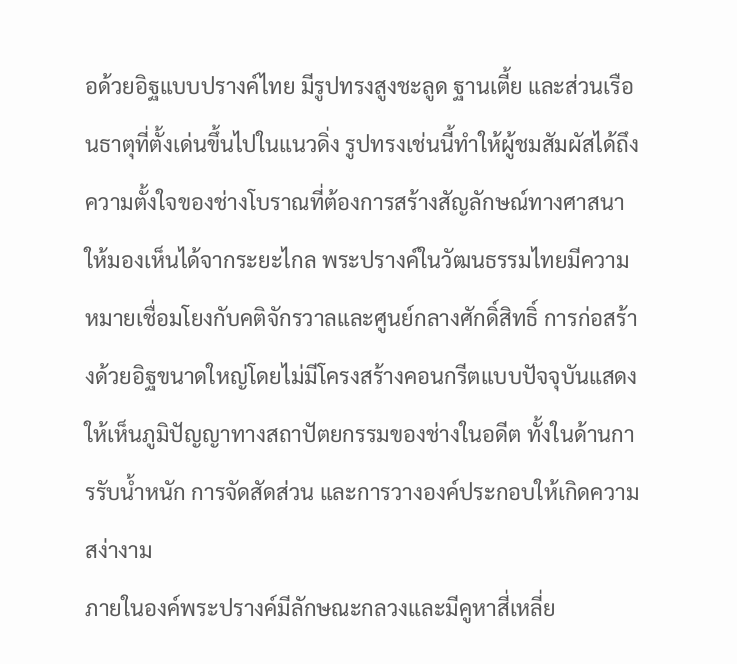อด้วยอิฐแบบปรางค์ไทย มีรูปทรงสูงชะลูด ฐานเตี้ย และส่วนเรือนธาตุที่ตั้งเด่นขึ้นไปในแนวดิ่ง รูปทรงเช่นนี้ทำให้ผู้ชมสัมผัสได้ถึงความตั้งใจของช่างโบราณที่ต้องการสร้างสัญลักษณ์ทางศาสนาให้มองเห็นได้จากระยะไกล พระปรางค์ในวัฒนธรรมไทยมีความหมายเชื่อมโยงกับคติจักรวาลและศูนย์กลางศักดิ์สิทธิ์ การก่อสร้างด้วยอิฐขนาดใหญ่โดยไม่มีโครงสร้างคอนกรีตแบบปัจจุบันแสดงให้เห็นภูมิปัญญาทางสถาปัตยกรรมของช่างในอดีต ทั้งในด้านการรับน้ำหนัก การจัดสัดส่วน และการวางองค์ประกอบให้เกิดความสง่างาม
ภายในองค์พระปรางค์มีลักษณะกลวงและมีคูหาสี่เหลี่ย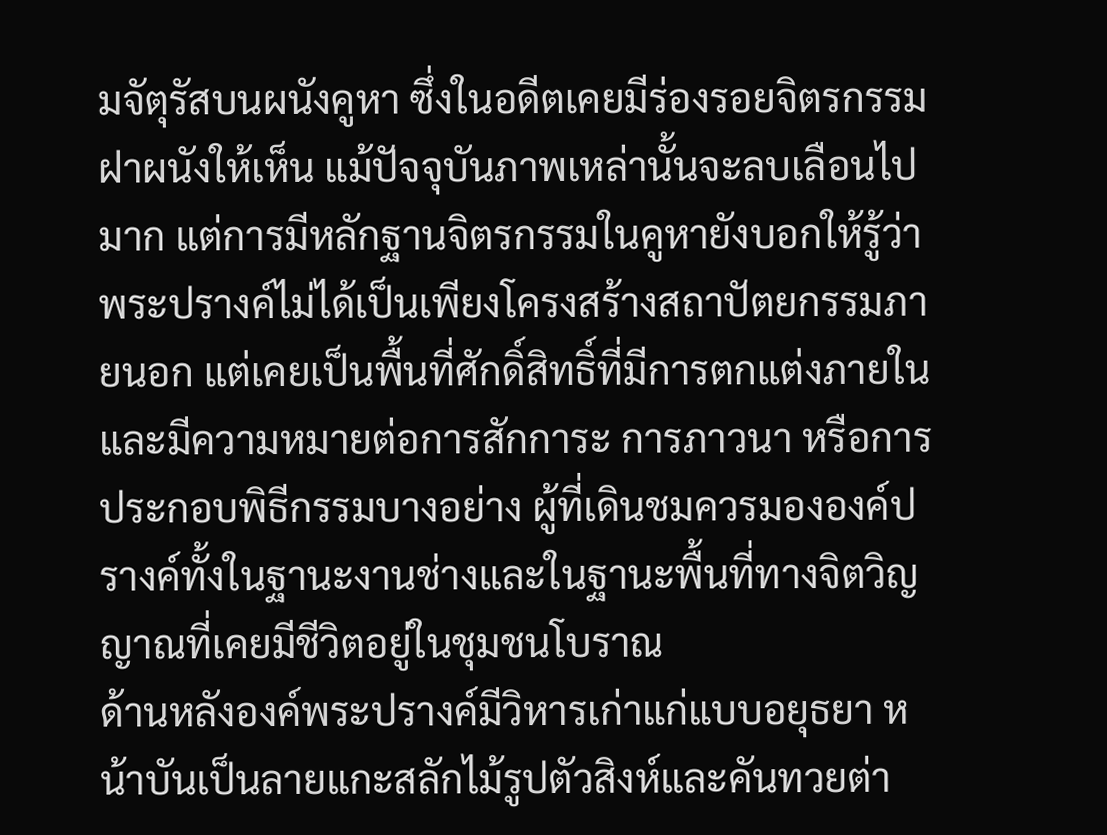มจัตุรัสบนผนังคูหา ซึ่งในอดีตเคยมีร่องรอยจิตรกรรมฝาผนังให้เห็น แม้ปัจจุบันภาพเหล่านั้นจะลบเลือนไปมาก แต่การมีหลักฐานจิตรกรรมในคูหายังบอกให้รู้ว่าพระปรางค์ไม่ได้เป็นเพียงโครงสร้างสถาปัตยกรรมภายนอก แต่เคยเป็นพื้นที่ศักดิ์สิทธิ์ที่มีการตกแต่งภายในและมีความหมายต่อการสักการะ การภาวนา หรือการประกอบพิธีกรรมบางอย่าง ผู้ที่เดินชมควรมององค์ปรางค์ทั้งในฐานะงานช่างและในฐานะพื้นที่ทางจิตวิญญาณที่เคยมีชีวิตอยู่ในชุมชนโบราณ
ด้านหลังองค์พระปรางค์มีวิหารเก่าแก่แบบอยุธยา หน้าบันเป็นลายแกะสลักไม้รูปตัวสิงห์และคันทวยต่า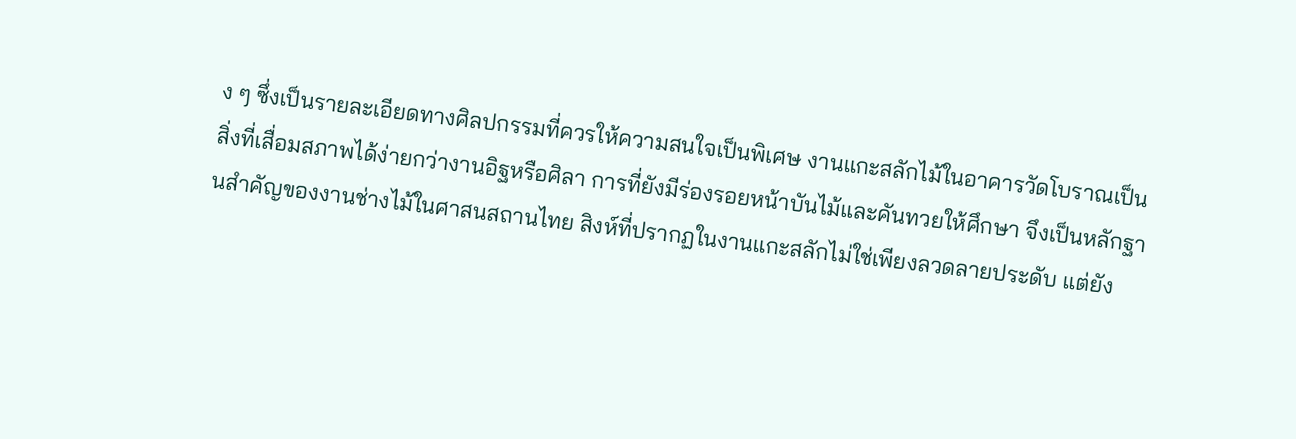ง ๆ ซึ่งเป็นรายละเอียดทางศิลปกรรมที่ควรให้ความสนใจเป็นพิเศษ งานแกะสลักไม้ในอาคารวัดโบราณเป็นสิ่งที่เสื่อมสภาพได้ง่ายกว่างานอิฐหรือศิลา การที่ยังมีร่องรอยหน้าบันไม้และคันทวยให้ศึกษา จึงเป็นหลักฐานสำคัญของงานช่างไม้ในศาสนสถานไทย สิงห์ที่ปรากฏในงานแกะสลักไม่ใช่เพียงลวดลายประดับ แต่ยัง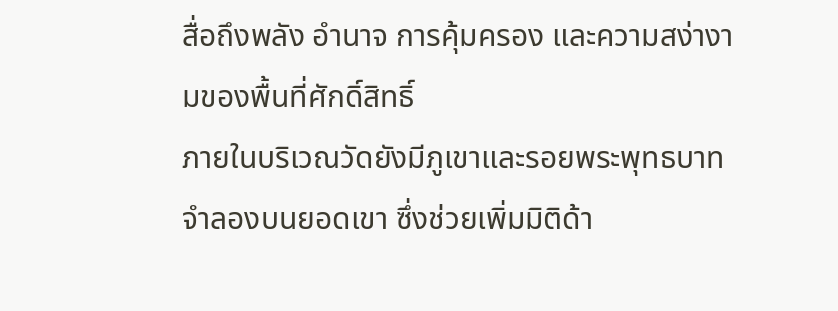สื่อถึงพลัง อำนาจ การคุ้มครอง และความสง่างามของพื้นที่ศักดิ์สิทธิ์
ภายในบริเวณวัดยังมีภูเขาและรอยพระพุทธบาทจำลองบนยอดเขา ซึ่งช่วยเพิ่มมิติด้า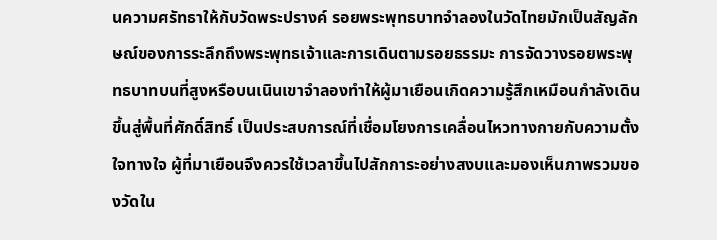นความศรัทธาให้กับวัดพระปรางค์ รอยพระพุทธบาทจำลองในวัดไทยมักเป็นสัญลักษณ์ของการระลึกถึงพระพุทธเจ้าและการเดินตามรอยธรรมะ การจัดวางรอยพระพุทธบาทบนที่สูงหรือบนเนินเขาจำลองทำให้ผู้มาเยือนเกิดความรู้สึกเหมือนกำลังเดินขึ้นสู่พื้นที่ศักดิ์สิทธิ์ เป็นประสบการณ์ที่เชื่อมโยงการเคลื่อนไหวทางกายกับความตั้งใจทางใจ ผู้ที่มาเยือนจึงควรใช้เวลาขึ้นไปสักการะอย่างสงบและมองเห็นภาพรวมของวัดใน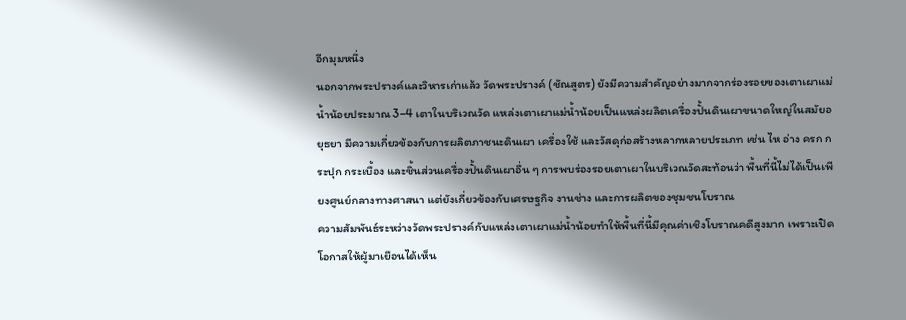อีกมุมหนึ่ง
นอกจากพระปรางค์และวิหารเก่าแล้ว วัดพระปรางค์ (ชัณสูตร) ยังมีความสำคัญอย่างมากจากร่องรอยของเตาเผาแม่น้ำน้อยประมาณ 3–4 เตาในบริเวณวัด แหล่งเตาเผาแม่น้ำน้อยเป็นแหล่งผลิตเครื่องปั้นดินเผาขนาดใหญ่ในสมัยอยุธยา มีความเกี่ยวข้องกับการผลิตภาชนะดินเผา เครื่องใช้ และวัสดุก่อสร้างหลากหลายประเภท เช่น ไห อ่าง ครก กระปุก กระเบื้อง และชิ้นส่วนเครื่องปั้นดินเผาอื่น ๆ การพบร่องรอยเตาเผาในบริเวณวัดสะท้อนว่า พื้นที่นี้ไม่ได้เป็นเพียงศูนย์กลางทางศาสนา แต่ยังเกี่ยวข้องกับเศรษฐกิจ งานช่าง และการผลิตของชุมชนโบราณ
ความสัมพันธ์ระหว่างวัดพระปรางค์กับแหล่งเตาเผาแม่น้ำน้อยทำให้พื้นที่นี้มีคุณค่าเชิงโบราณคดีสูงมาก เพราะเปิดโอกาสให้ผู้มาเยือนได้เห็น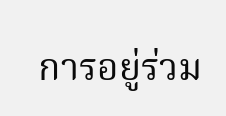การอยู่ร่วม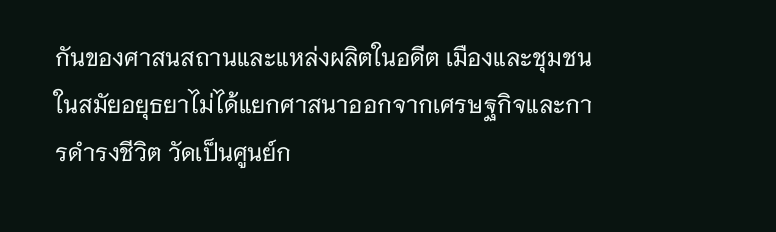กันของศาสนสถานและแหล่งผลิตในอดีต เมืองและชุมชนในสมัยอยุธยาไม่ได้แยกศาสนาออกจากเศรษฐกิจและการดำรงชีวิต วัดเป็นศูนย์ก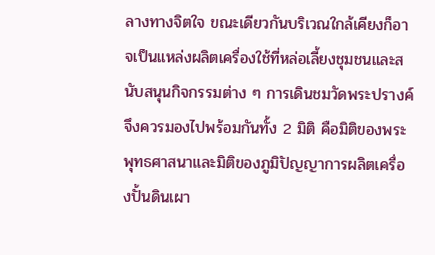ลางทางจิตใจ ขณะเดียวกันบริเวณใกล้เคียงก็อาจเป็นแหล่งผลิตเครื่องใช้ที่หล่อเลี้ยงชุมชนและสนับสนุนกิจกรรมต่าง ๆ การเดินชมวัดพระปรางค์จึงควรมองไปพร้อมกันทั้ง 2 มิติ คือมิติของพระพุทธศาสนาและมิติของภูมิปัญญาการผลิตเครื่องปั้นดินเผา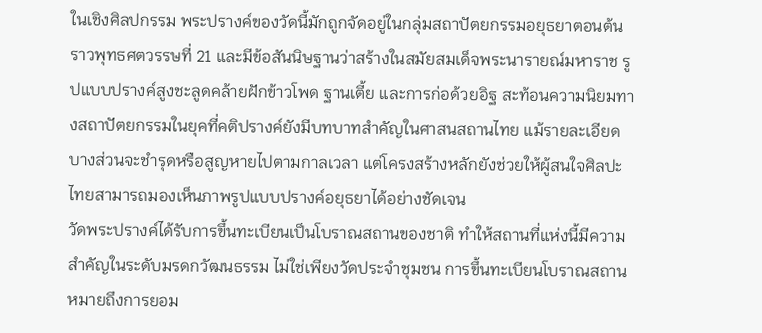ในเชิงศิลปกรรม พระปรางค์ของวัดนี้มักถูกจัดอยู่ในกลุ่มสถาปัตยกรรมอยุธยาตอนต้น ราวพุทธศตวรรษที่ 21 และมีข้อสันนิษฐานว่าสร้างในสมัยสมเด็จพระนารายณ์มหาราช รูปแบบปรางค์สูงชะลูดคล้ายฝักข้าวโพด ฐานเตี้ย และการก่อด้วยอิฐ สะท้อนความนิยมทางสถาปัตยกรรมในยุคที่คติปรางค์ยังมีบทบาทสำคัญในศาสนสถานไทย แม้รายละเอียดบางส่วนจะชำรุดหรือสูญหายไปตามกาลเวลา แต่โครงสร้างหลักยังช่วยให้ผู้สนใจศิลปะไทยสามารถมองเห็นภาพรูปแบบปรางค์อยุธยาได้อย่างชัดเจน
วัดพระปรางค์ได้รับการขึ้นทะเบียนเป็นโบราณสถานของชาติ ทำให้สถานที่แห่งนี้มีความสำคัญในระดับมรดกวัฒนธรรม ไม่ใช่เพียงวัดประจำชุมชน การขึ้นทะเบียนโบราณสถานหมายถึงการยอม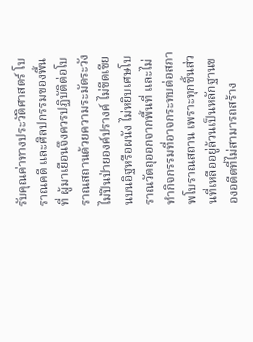รับคุณค่าทางประวัติศาสตร์ โบราณคดี และศิลปกรรมของพื้นที่ ผู้มาเยือนจึงควรปฏิบัติต่อโบราณสถานด้วยความระมัดระวัง ไม่ปีนป่ายองค์ปรางค์ ไม่ขีดเขียนบนอิฐหรือผนัง ไม่หยิบเศษโบราณวัตถุออกจากพื้นที่ และไม่ทำกิจกรรมที่อาจกระทบต่อสภาพโบราณสถาน เพราะทุกชิ้นส่วนที่เหลืออยู่ล้วนเป็นหลักฐานของอดีตที่ไม่สามารถสร้าง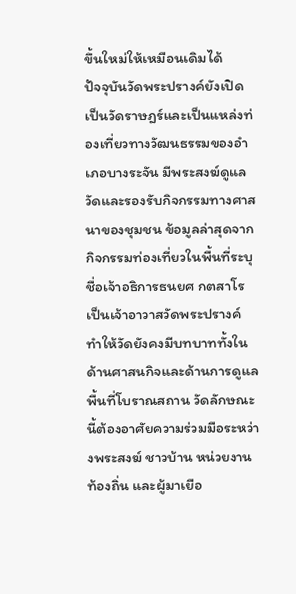ขึ้นใหม่ให้เหมือนเดิมได้
ปัจจุบันวัดพระปรางค์ยังเปิดเป็นวัดราษฎร์และเป็นแหล่งท่องเที่ยวทางวัฒนธรรมของอำเภอบางระจัน มีพระสงฆ์ดูแลวัดและรองรับกิจกรรมทางศาสนาของชุมชน ข้อมูลล่าสุดจากกิจกรรมท่องเที่ยวในพื้นที่ระบุชื่อเจ้าอธิการธนยศ กตสาโร เป็นเจ้าอาวาสวัดพระปรางค์ ทำให้วัดยังคงมีบทบาททั้งในด้านศาสนกิจและด้านการดูแลพื้นที่โบราณสถาน วัดลักษณะนี้ต้องอาศัยความร่วมมือระหว่างพระสงฆ์ ชาวบ้าน หน่วยงานท้องถิ่น และผู้มาเยือ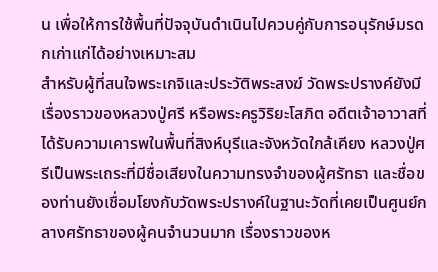น เพื่อให้การใช้พื้นที่ปัจจุบันดำเนินไปควบคู่กับการอนุรักษ์มรดกเก่าแก่ได้อย่างเหมาะสม
สำหรับผู้ที่สนใจพระเกจิและประวัติพระสงฆ์ วัดพระปรางค์ยังมีเรื่องราวของหลวงปู่ศรี หรือพระครูวิริยะโสภิต อดีตเจ้าอาวาสที่ได้รับความเคารพในพื้นที่สิงห์บุรีและจังหวัดใกล้เคียง หลวงปู่ศรีเป็นพระเถระที่มีชื่อเสียงในความทรงจำของผู้ศรัทธา และชื่อของท่านยังเชื่อมโยงกับวัดพระปรางค์ในฐานะวัดที่เคยเป็นศูนย์กลางศรัทธาของผู้คนจำนวนมาก เรื่องราวของห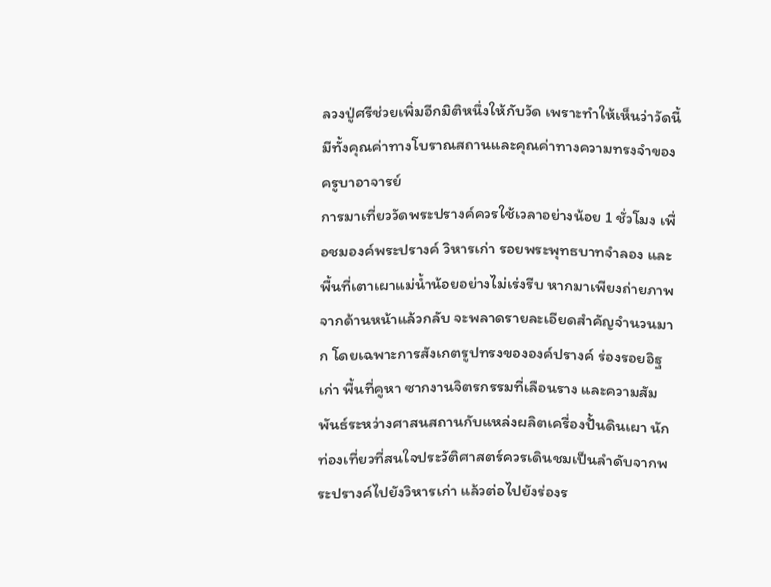ลวงปู่ศรีช่วยเพิ่มอีกมิติหนึ่งให้กับวัด เพราะทำให้เห็นว่าวัดนี้มีทั้งคุณค่าทางโบราณสถานและคุณค่าทางความทรงจำของครูบาอาจารย์
การมาเที่ยววัดพระปรางค์ควรใช้เวลาอย่างน้อย 1 ชั่วโมง เพื่อชมองค์พระปรางค์ วิหารเก่า รอยพระพุทธบาทจำลอง และพื้นที่เตาเผาแม่น้ำน้อยอย่างไม่เร่งรีบ หากมาเพียงถ่ายภาพจากด้านหน้าแล้วกลับ จะพลาดรายละเอียดสำคัญจำนวนมาก โดยเฉพาะการสังเกตรูปทรงขององค์ปรางค์ ร่องรอยอิฐเก่า พื้นที่คูหา ซากงานจิตรกรรมที่เลือนราง และความสัมพันธ์ระหว่างศาสนสถานกับแหล่งผลิตเครื่องปั้นดินเผา นักท่องเที่ยวที่สนใจประวัติศาสตร์ควรเดินชมเป็นลำดับจากพระปรางค์ไปยังวิหารเก่า แล้วต่อไปยังร่องร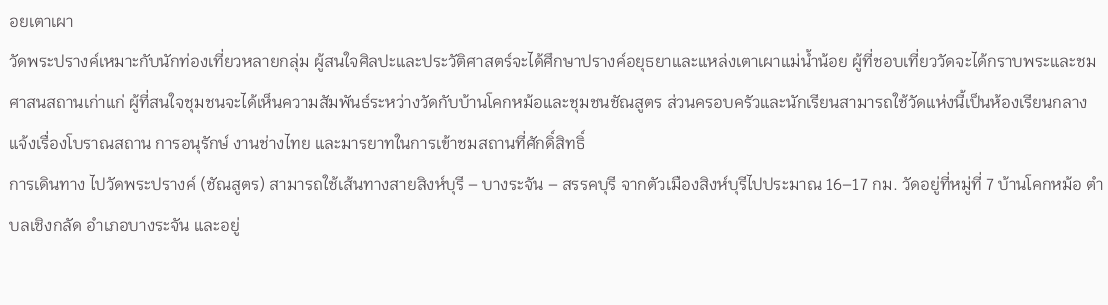อยเตาเผา
วัดพระปรางค์เหมาะกับนักท่องเที่ยวหลายกลุ่ม ผู้สนใจศิลปะและประวัติศาสตร์จะได้ศึกษาปรางค์อยุธยาและแหล่งเตาเผาแม่น้ำน้อย ผู้ที่ชอบเที่ยววัดจะได้กราบพระและชมศาสนสถานเก่าแก่ ผู้ที่สนใจชุมชนจะได้เห็นความสัมพันธ์ระหว่างวัดกับบ้านโคกหม้อและชุมชนชัณสูตร ส่วนครอบครัวและนักเรียนสามารถใช้วัดแห่งนี้เป็นห้องเรียนกลางแจ้งเรื่องโบราณสถาน การอนุรักษ์ งานช่างไทย และมารยาทในการเข้าชมสถานที่ศักดิ์สิทธิ์
การเดินทาง ไปวัดพระปรางค์ (ชัณสูตร) สามารถใช้เส้นทางสายสิงห์บุรี – บางระจัน – สรรคบุรี จากตัวเมืองสิงห์บุรีไปประมาณ 16–17 กม. วัดอยู่ที่หมู่ที่ 7 บ้านโคกหม้อ ตำบลเชิงกลัด อำเภอบางระจัน และอยู่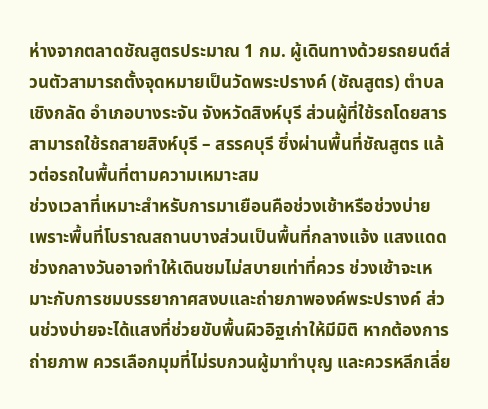ห่างจากตลาดชัณสูตรประมาณ 1 กม. ผู้เดินทางด้วยรถยนต์ส่วนตัวสามารถตั้งจุดหมายเป็นวัดพระปรางค์ (ชัณสูตร) ตำบลเชิงกลัด อำเภอบางระจัน จังหวัดสิงห์บุรี ส่วนผู้ที่ใช้รถโดยสารสามารถใช้รถสายสิงห์บุรี – สรรคบุรี ซึ่งผ่านพื้นที่ชัณสูตร แล้วต่อรถในพื้นที่ตามความเหมาะสม
ช่วงเวลาที่เหมาะสำหรับการมาเยือนคือช่วงเช้าหรือช่วงบ่าย เพราะพื้นที่โบราณสถานบางส่วนเป็นพื้นที่กลางแจ้ง แสงแดดช่วงกลางวันอาจทำให้เดินชมไม่สบายเท่าที่ควร ช่วงเช้าจะเหมาะกับการชมบรรยากาศสงบและถ่ายภาพองค์พระปรางค์ ส่วนช่วงบ่ายจะได้แสงที่ช่วยขับพื้นผิวอิฐเก่าให้มีมิติ หากต้องการถ่ายภาพ ควรเลือกมุมที่ไม่รบกวนผู้มาทำบุญ และควรหลีกเลี่ย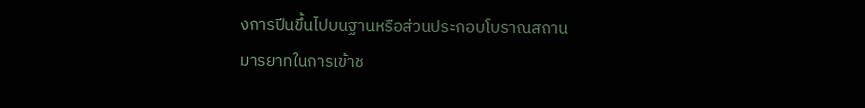งการปีนขึ้นไปบนฐานหรือส่วนประกอบโบราณสถาน
มารยาทในการเข้าช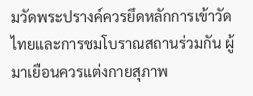มวัดพระปรางค์ควรยึดหลักการเข้าวัดไทยและการชมโบราณสถานร่วมกัน ผู้มาเยือนควรแต่งกายสุภาพ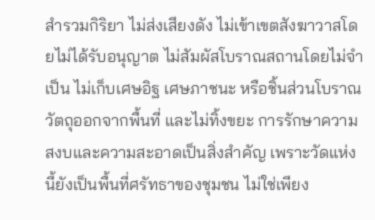สำรวมกิริยา ไม่ส่งเสียงดัง ไม่เข้าเขตสังฆาวาสโดยไม่ได้รับอนุญาต ไม่สัมผัสโบราณสถานโดยไม่จำเป็น ไม่เก็บเศษอิฐ เศษภาชนะ หรือชิ้นส่วนโบราณวัตถุออกจากพื้นที่ และไม่ทิ้งขยะ การรักษาความสงบและความสะอาดเป็นสิ่งสำคัญ เพราะวัดแห่งนี้ยังเป็นพื้นที่ศรัทธาของชุมชน ไม่ใช่เพียง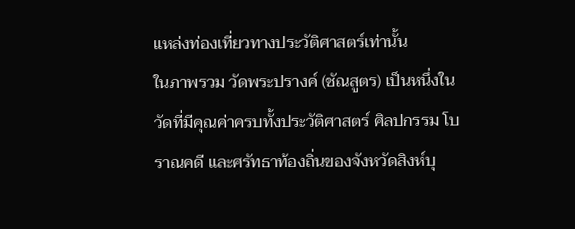แหล่งท่องเที่ยวทางประวัติศาสตร์เท่านั้น
ในภาพรวม วัดพระปรางค์ (ชัณสูตร) เป็นหนึ่งในวัดที่มีคุณค่าครบทั้งประวัติศาสตร์ ศิลปกรรม โบราณคดี และศรัทธาท้องถิ่นของจังหวัดสิงห์บุ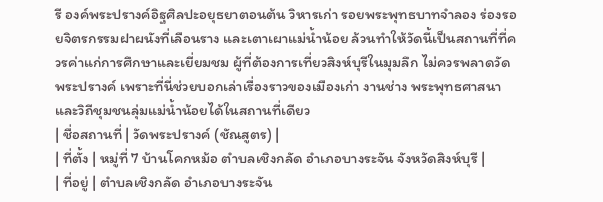รี องค์พระปรางค์อิฐศิลปะอยุธยาตอนต้น วิหารเก่า รอยพระพุทธบาทจำลอง ร่องรอยจิตรกรรมฝาผนังที่เลือนราง และเตาเผาแม่น้ำน้อย ล้วนทำให้วัดนี้เป็นสถานที่ที่ควรค่าแก่การศึกษาและเยี่ยมชม ผู้ที่ต้องการเที่ยวสิงห์บุรีในมุมลึก ไม่ควรพลาดวัดพระปรางค์ เพราะที่นี่ช่วยบอกเล่าเรื่องราวของเมืองเก่า งานช่าง พระพุทธศาสนา และวิถีชุมชนลุ่มแม่น้ำน้อยได้ในสถานที่เดียว
| ชื่อสถานที่ | วัดพระปรางค์ (ชัณสูตร) |
| ที่ตั้ง | หมู่ที่ 7 บ้านโคกหม้อ ตำบลเชิงกลัด อำเภอบางระจัน จังหวัดสิงห์บุรี |
| ที่อยู่ | ตำบลเชิงกลัด อำเภอบางระจัน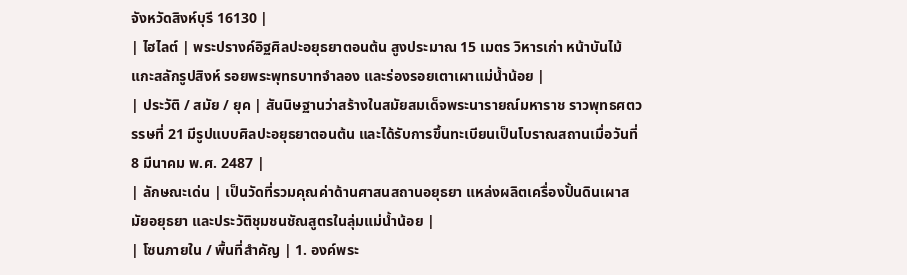จังหวัดสิงห์บุรี 16130 |
| ไฮไลต์ | พระปรางค์อิฐศิลปะอยุธยาตอนต้น สูงประมาณ 15 เมตร วิหารเก่า หน้าบันไม้แกะสลักรูปสิงห์ รอยพระพุทธบาทจำลอง และร่องรอยเตาเผาแม่น้ำน้อย |
| ประวัติ / สมัย / ยุค | สันนิษฐานว่าสร้างในสมัยสมเด็จพระนารายณ์มหาราช ราวพุทธศตวรรษที่ 21 มีรูปแบบศิลปะอยุธยาตอนต้น และได้รับการขึ้นทะเบียนเป็นโบราณสถานเมื่อวันที่ 8 มีนาคม พ.ศ. 2487 |
| ลักษณะเด่น | เป็นวัดที่รวมคุณค่าด้านศาสนสถานอยุธยา แหล่งผลิตเครื่องปั้นดินเผาสมัยอยุธยา และประวัติชุมชนชัณสูตรในลุ่มแม่น้ำน้อย |
| โซนภายใน / พื้นที่สำคัญ | 1. องค์พระ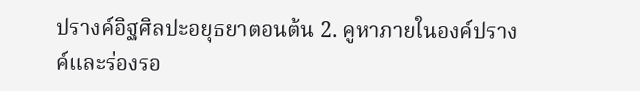ปรางค์อิฐศิลปะอยุธยาตอนต้น 2. คูหาภายในองค์ปรางค์และร่องรอ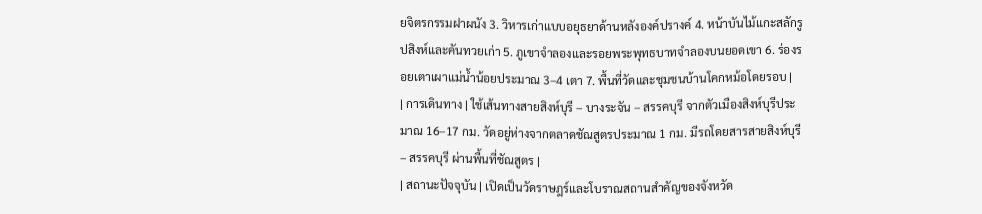ยจิตรกรรมฝาผนัง 3. วิหารเก่าแบบอยุธยาด้านหลังองค์ปรางค์ 4. หน้าบันไม้แกะสลักรูปสิงห์และคันทวยเก่า 5. ภูเขาจำลองและรอยพระพุทธบาทจำลองบนยอดเขา 6. ร่องรอยเตาเผาแม่น้ำน้อยประมาณ 3–4 เตา 7. พื้นที่วัดและชุมชนบ้านโคกหม้อโดยรอบ |
| การเดินทาง | ใช้เส้นทางสายสิงห์บุรี – บางระจัน – สรรคบุรี จากตัวเมืองสิงห์บุรีประมาณ 16–17 กม. วัดอยู่ห่างจากตลาดชัณสูตรประมาณ 1 กม. มีรถโดยสารสายสิงห์บุรี – สรรคบุรี ผ่านพื้นที่ชัณสูตร |
| สถานะปัจจุบัน | เปิดเป็นวัดราษฎร์และโบราณสถานสำคัญของจังหวัด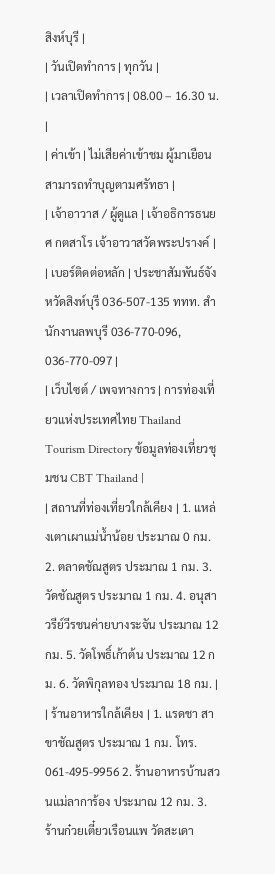สิงห์บุรี |
| วันเปิดทำการ | ทุกวัน |
| เวลาเปิดทำการ | 08.00 – 16.30 น. |
| ค่าเข้า | ไม่เสียค่าเข้าชม ผู้มาเยือนสามารถทำบุญตามศรัทธา |
| เจ้าอาวาส / ผู้ดูแล | เจ้าอธิการธนยศ กตสาโร เจ้าอาวาสวัดพระปรางค์ |
| เบอร์ติดต่อหลัก | ประชาสัมพันธ์จังหวัดสิงห์บุรี 036-507-135 ททท. สำนักงานลพบุรี 036-770-096, 036-770-097 |
| เว็บไซต์ / เพจทางการ | การท่องเที่ยวแห่งประเทศไทย Thailand Tourism Directory ข้อมูลท่องเที่ยวชุมชน CBT Thailand |
| สถานที่ท่องเที่ยวใกล้เคียง | 1. แหล่งเตาเผาแม่น้ำน้อย ประมาณ 0 กม. 2. ตลาดชัณสูตร ประมาณ 1 กม. 3. วัดชัณสูตร ประมาณ 1 กม. 4. อนุสาวรีย์วีรชนค่ายบางระจัน ประมาณ 12 กม. 5. วัดโพธิ์เก้าต้น ประมาณ 12 กม. 6. วัดพิกุลทอง ประมาณ 18 กม. |
| ร้านอาหารใกล้เคียง | 1. แรดชา สาขาชัณสูตร ประมาณ 1 กม. โทร. 061-495-9956 2. ร้านอาหารบ้านสวนแม่ลาการ้อง ประมาณ 12 กม. 3. ร้านก๋วยเตี๋ยวเรือนแพ วัดสะเดา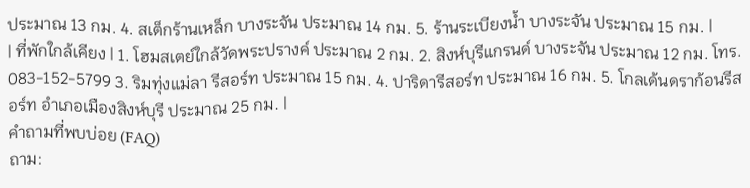ประมาณ 13 กม. 4. สเต็กร้านเหล็ก บางระจัน ประมาณ 14 กม. 5. ร้านระเบียงน้ำ บางระจัน ประมาณ 15 กม. |
| ที่พักใกล้เคียง | 1. โฮมสเตย์ใกล้วัดพระปรางค์ ประมาณ 2 กม. 2. สิงห์บุรีแกรนด์ บางระจัน ประมาณ 12 กม. โทร. 083-152-5799 3. ริมทุ่งแม่ลา รีสอร์ท ประมาณ 15 กม. 4. ปาริดารีสอร์ท ประมาณ 16 กม. 5. โกลเด้นดราก้อนรีสอร์ท อำเภอเมืองสิงห์บุรี ประมาณ 25 กม. |
คำถามที่พบบ่อย (FAQ)
ถาม: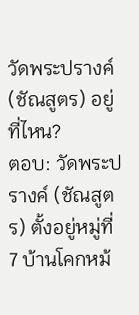วัดพระปรางค์ (ชัณสูตร) อยู่ที่ไหน?
ตอบ: วัดพระปรางค์ (ชัณสูตร) ตั้งอยู่หมู่ที่ 7 บ้านโคกหม้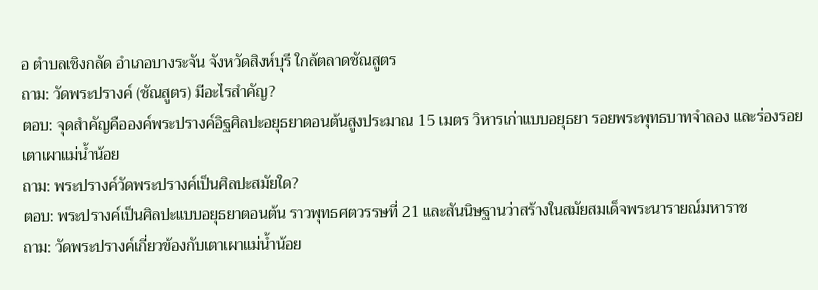อ ตำบลเชิงกลัด อำเภอบางระจัน จังหวัดสิงห์บุรี ใกล้ตลาดชัณสูตร
ถาม: วัดพระปรางค์ (ชัณสูตร) มีอะไรสำคัญ?
ตอบ: จุดสำคัญคือองค์พระปรางค์อิฐศิลปะอยุธยาตอนต้นสูงประมาณ 15 เมตร วิหารเก่าแบบอยุธยา รอยพระพุทธบาทจำลอง และร่องรอยเตาเผาแม่น้ำน้อย
ถาม: พระปรางค์วัดพระปรางค์เป็นศิลปะสมัยใด?
ตอบ: พระปรางค์เป็นศิลปะแบบอยุธยาตอนต้น ราวพุทธศตวรรษที่ 21 และสันนิษฐานว่าสร้างในสมัยสมเด็จพระนารายณ์มหาราช
ถาม: วัดพระปรางค์เกี่ยวข้องกับเตาเผาแม่น้ำน้อย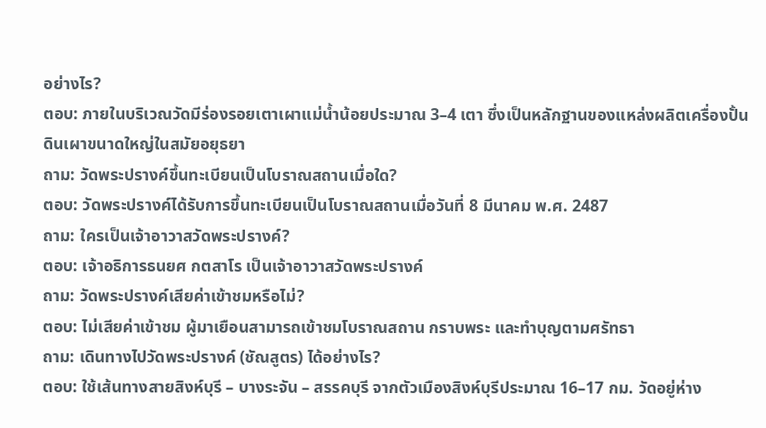อย่างไร?
ตอบ: ภายในบริเวณวัดมีร่องรอยเตาเผาแม่น้ำน้อยประมาณ 3–4 เตา ซึ่งเป็นหลักฐานของแหล่งผลิตเครื่องปั้นดินเผาขนาดใหญ่ในสมัยอยุธยา
ถาม: วัดพระปรางค์ขึ้นทะเบียนเป็นโบราณสถานเมื่อใด?
ตอบ: วัดพระปรางค์ได้รับการขึ้นทะเบียนเป็นโบราณสถานเมื่อวันที่ 8 มีนาคม พ.ศ. 2487
ถาม: ใครเป็นเจ้าอาวาสวัดพระปรางค์?
ตอบ: เจ้าอธิการธนยศ กตสาโร เป็นเจ้าอาวาสวัดพระปรางค์
ถาม: วัดพระปรางค์เสียค่าเข้าชมหรือไม่?
ตอบ: ไม่เสียค่าเข้าชม ผู้มาเยือนสามารถเข้าชมโบราณสถาน กราบพระ และทำบุญตามศรัทธา
ถาม: เดินทางไปวัดพระปรางค์ (ชัณสูตร) ได้อย่างไร?
ตอบ: ใช้เส้นทางสายสิงห์บุรี – บางระจัน – สรรคบุรี จากตัวเมืองสิงห์บุรีประมาณ 16–17 กม. วัดอยู่ห่าง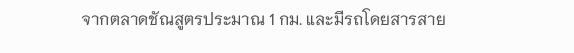จากตลาดชัณสูตรประมาณ 1 กม. และมีรถโดยสารสาย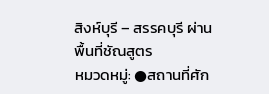สิงห์บุรี – สรรคบุรี ผ่านพื้นที่ชัณสูตร
หมวดหมู่: ●สถานที่ศัก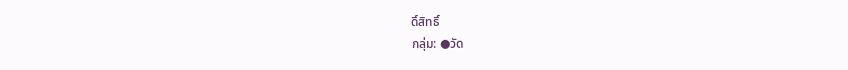ดิ์สิทธิ์
กลุ่ม: ●วัด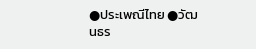●ประเพณีไทย ●วัฒนธร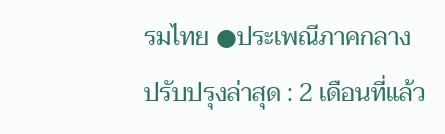รมไทย ●ประเพณีภาคกลาง
ปรับปรุงล่าสุด : 2 เดือนที่แล้ว